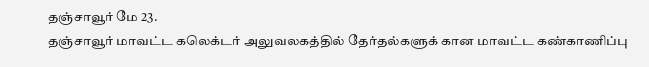தஞ்சாவூர் மே 23.
தஞ்சாவூர் மாவட்ட கலெக்டர் அலுவலகத்தில் தேர்தல்களுக் கான மாவட்ட கண்காணிப்பு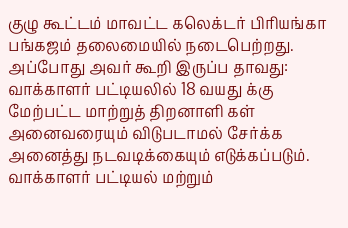குழு கூட்டம் மாவட்ட கலெக்டர் பிரியங்கா பங்கஜம் தலைமையில் நடைபெற்றது.
அப்போது அவர் கூறி இருப்ப தாவது:
வாக்காளர் பட்டியலில் 18 வயது க்கு மேற்பட்ட மாற்றுத் திறனாளி கள் அனைவரையும் விடுபடாமல் சேர்க்க அனைத்து நடவடிக்கையும் எடுக்கப்படும். வாக்காளர் பட்டியல் மற்றும்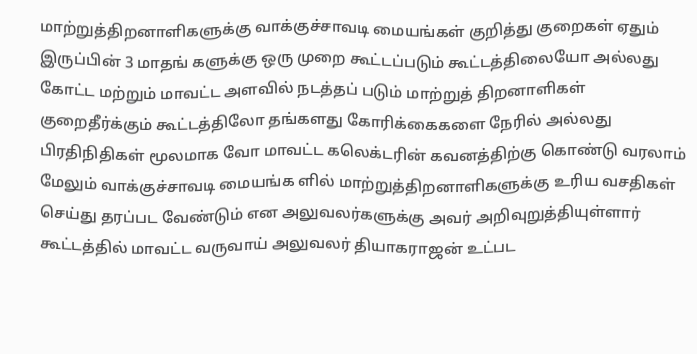மாற்றுத்திறனாளிகளுக்கு வாக்குச்சாவடி மையங்கள் குறித்து குறைகள் ஏதும் இருப்பின் 3 மாதங் களுக்கு ஒரு முறை கூட்டப்படும் கூட்டத்திலையோ அல்லது கோட்ட மற்றும் மாவட்ட அளவில் நடத்தப் படும் மாற்றுத் திறனாளிகள் குறைதீர்க்கும் கூட்டத்திலோ தங்களது கோரிக்கைகளை நேரில் அல்லது பிரதிநிதிகள் மூலமாக வோ மாவட்ட கலெக்டரின் கவனத்திற்கு கொண்டு வரலாம் மேலும் வாக்குச்சாவடி மையங்க ளில் மாற்றுத்திறனாளிகளுக்கு உரிய வசதிகள் செய்து தரப்பட வேண்டும் என அலுவலர்களுக்கு அவர் அறிவுறுத்தியுள்ளார்
கூட்டத்தில் மாவட்ட வருவாய் அலுவலர் தியாகராஜன் உட்பட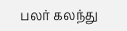பலர் கலந்து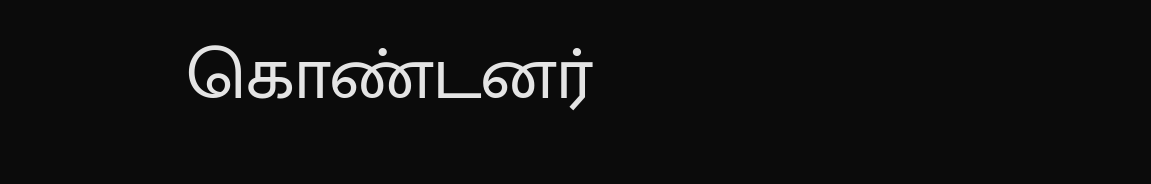கொண்டனர்